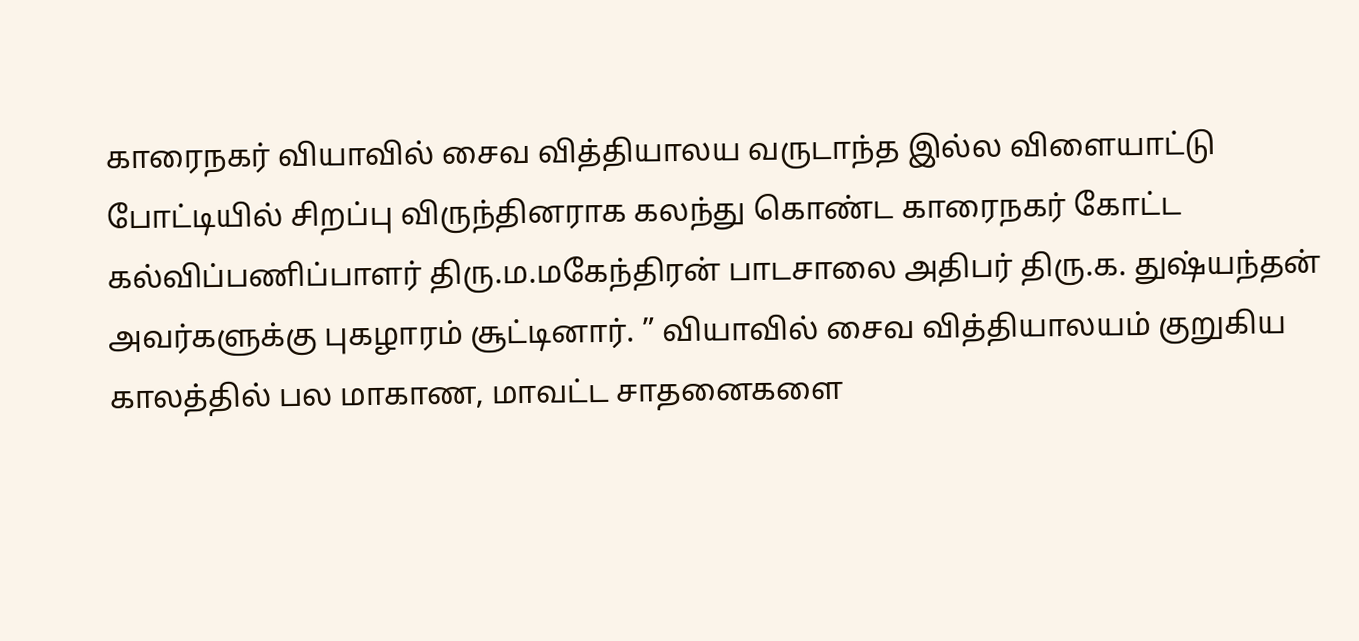காரைநகர் வியாவில் சைவ வித்தியாலய வருடாந்த இல்ல விளையாட்டு போட்டியில் சிறப்பு விருந்தினராக கலந்து கொண்ட காரைநகர் கோட்ட கல்விப்பணிப்பாளர் திரு.ம.மகேந்திரன் பாடசாலை அதிபர் திரு.க. துஷ்யந்தன் அவர்களுக்கு புகழாரம் சூட்டினார். ” வியாவில் சைவ வித்தியாலயம் குறுகிய காலத்தில் பல மாகாண, மாவட்ட சாதனைகளை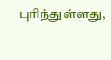புரிந்துள்ளது,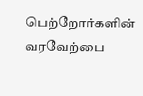பெற்றோர்களின் வரவேற்பை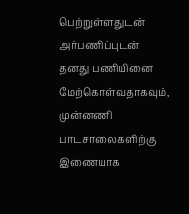பெற்றுள்ளதுடன் அர்பணிப்புடன் தனது பணியினை மேற்கொள்வதாகவும், முன்னணி பாடசாலைகளிற்கு இணையாக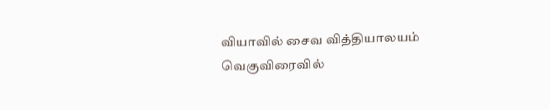வியாவில் சைவ வித்தியாலயம் வெகுவிரைவில்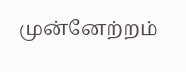முன்னேற்றம்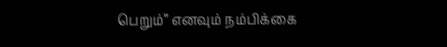பெறும்” எனவும் நம்பிக்கை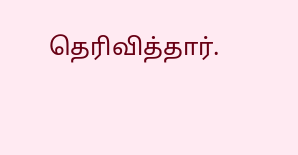தெரிவித்தார்.